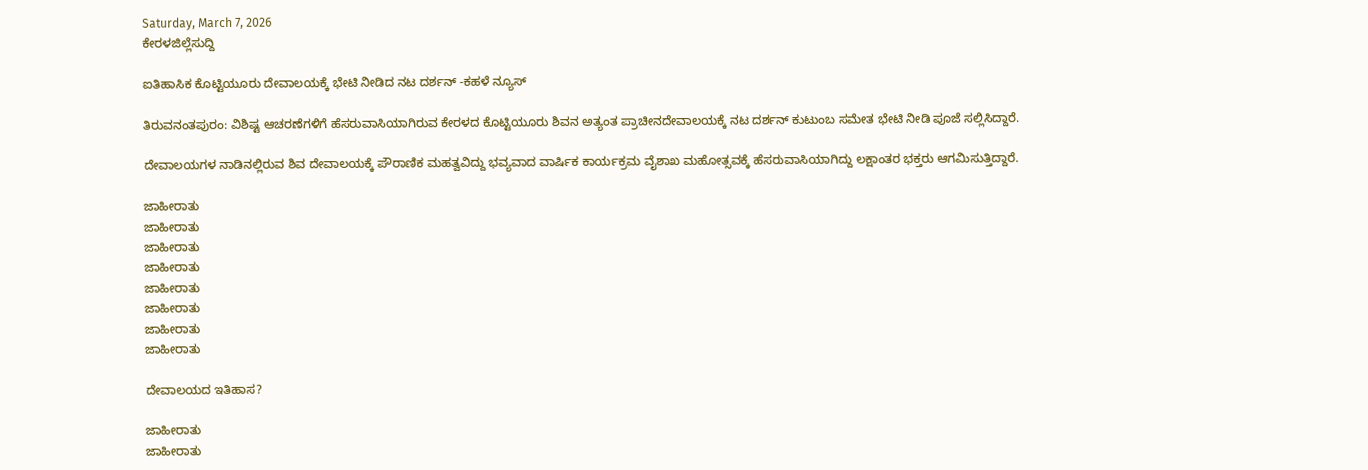Saturday, March 7, 2026
ಕೇರಳಜಿಲ್ಲೆಸುದ್ದಿ

ಐತಿಹಾಸಿಕ ಕೊಟ್ಟಿಯೂರು ದೇವಾಲಯಕ್ಕೆ ಭೇಟಿ ನೀಡಿದ ನಟ ದರ್ಶನ್ -ಕಹಳೆ ನ್ಯೂಸ್

ತಿರುವನಂತಪುರಂ: ವಿಶಿಷ್ಟ ಆಚರಣೆಗಳಿಗೆ ಹೆಸರುವಾಸಿಯಾಗಿರುವ ಕೇರಳದ ಕೊಟ್ಟಿಯೂರು ಶಿವನ ಅತ್ಯಂತ ಪ್ರಾಚೀನದೇವಾಲಯಕ್ಕೆ ನಟ ದರ್ಶನ್ ಕುಟುಂಬ ಸಮೇತ ಭೇಟಿ ನೀಡಿ ಪೂಜೆ ಸಲ್ಲಿಸಿದ್ದಾರೆ.

ದೇವಾಲಯಗಳ ನಾಡಿನಲ್ಲಿರುವ ಶಿವ ದೇವಾಲಯಕ್ಕೆ ಪೌರಾಣಿಕ ಮಹತ್ವವಿದ್ದು ಭವ್ಯವಾದ ವಾರ್ಷಿಕ ಕಾರ್ಯಕ್ರಮ ವೈಶಾಖ ಮಹೋತ್ಸವಕ್ಕೆ ಹೆಸರುವಾಸಿಯಾಗಿದ್ದು ಲಕ್ಷಾಂತರ ಭಕ್ತರು ಆಗಮಿಸುತ್ತಿದ್ದಾರೆ.

ಜಾಹೀರಾತು
ಜಾಹೀರಾತು
ಜಾಹೀರಾತು
ಜಾಹೀರಾತು
ಜಾಹೀರಾತು
ಜಾಹೀರಾತು
ಜಾಹೀರಾತು
ಜಾಹೀರಾತು

ದೇವಾಲಯದ ಇತಿಹಾಸ?

ಜಾಹೀರಾತು
ಜಾಹೀರಾತು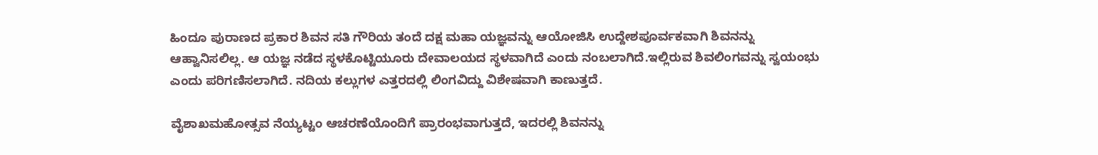ಹಿಂದೂ ಪುರಾಣದ ಪ್ರಕಾರ ಶಿವನ ಸತಿ ಗೌರಿಯ ತಂದೆ ದಕ್ಷ ಮಹಾ ಯಜ್ಞವನ್ನು ಆಯೋಜಿಸಿ ಉದ್ದೇಶಪೂರ್ವಕವಾಗಿ ಶಿವನನ್ನು ಆಹ್ವಾನಿಸಲಿಲ್ಲ. ಆ ಯಜ್ಞ ನಡೆದ ಸ್ಥಳಕೊಟ್ಟಿಯೂರು ದೇವಾಲಯದ ಸ್ಥಳವಾಗಿದೆ ಎಂದು ನಂಬಲಾಗಿದೆ.ಇಲ್ಲಿರುವ ಶಿವಲಿಂಗವನ್ನು ಸ್ವಯಂಭು ಎಂದು ಪರಿಗಣಿಸಲಾಗಿದೆ. ನದಿಯ ಕಲ್ಲುಗಳ ಎತ್ತರದಲ್ಲಿ ಲಿಂಗವಿದ್ದು ವಿಶೇಷವಾಗಿ ಕಾಣುತ್ತದೆ.

ವೈಶಾಖಮಹೋತ್ಸವ ನೆಯ್ಯಟ್ಟಂ ಆಚರಣೆಯೊಂದಿಗೆ ಪ್ರಾರಂಭವಾಗುತ್ತದೆ, ಇದರಲ್ಲಿ ಶಿವನನ್ನು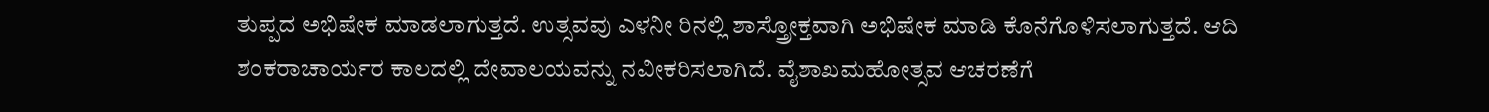ತುಪ್ಪದ ಅಭಿಷೇಕ ಮಾಡಲಾಗುತ್ತದೆ. ಉತ್ಸವವು ಎಳನೀ ರಿನಲ್ಲಿ ಶಾಸ್ತ್ರೋಕ್ತವಾಗಿ ಅಭಿಷೇಕ ಮಾಡಿ ಕೊನೆಗೊಳಿಸಲಾಗುತ್ತದೆ. ಆದಿ ಶಂಕರಾಚಾರ್ಯರ ಕಾಲದಲ್ಲಿ ದೇವಾಲಯವನ್ನು ನವೀಕರಿಸಲಾಗಿದೆ. ವೈಶಾಖಮಹೋತ್ಸವ ಆಚರಣೆಗೆ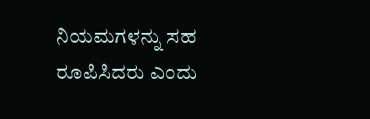ನಿಯಮಗಳನ್ನು ಸಹ ರೂಪಿಸಿದರು ಎಂದು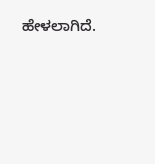ಹೇಳಲಾಗಿದೆ.